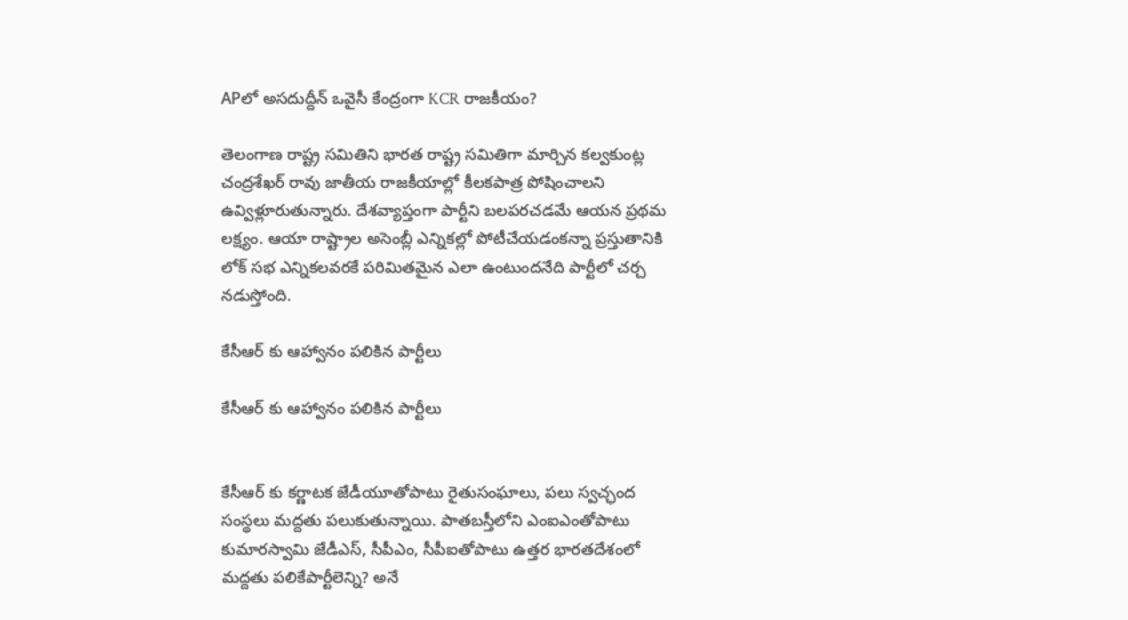APలో అసదుద్దీన్ ఒవైసీ కేంద్రంగా KCR రాజకీయం?

తెలంగాణ రాష్ట్ర సమితిని భారత రాష్ట్ర సమితిగా మార్చిన కల్వకుంట్ల చంద్రశేఖర్ రావు జాతీయ రాజకీయాల్లో కీలకపాత్ర పోషించాలని ఉవ్విళ్లూరుతున్నారు. దేశవ్యాప్తంగా పార్టీని బలపరచడమే ఆయన ప్రథమ లక్ష్యం. ఆయా రాష్ట్రాల అసెంబ్లీ ఎన్నికల్లో పోటీచేయడంకన్నా ప్రస్తుతానికి లోక్ సభ ఎన్నికలవరకే పరిమితమైన ఎలా ఉంటుందనేది పార్టీలో చర్చ నడుస్తోంది.

కేసీఆర్ కు ఆహ్వానం పలికిన పార్టీలు

కేసీఆర్ కు ఆహ్వానం పలికిన పార్టీలు


కేసీఆర్ కు కర్ణాటక జేడీయూతోపాటు రైతుసంఘాలు, పలు స్వచ్ఛంద సంస్థలు మద్దతు పలుకుతున్నాయి. పాతబస్తీలోని ఎంఐఎంతోపాటు కుమారస్వామి జేడీఎస్, సీపీఎం, సీపీఐతోపాటు ఉత్తర భారతదేశంలో మద్దతు పలికేపార్టీలెన్ని? అనే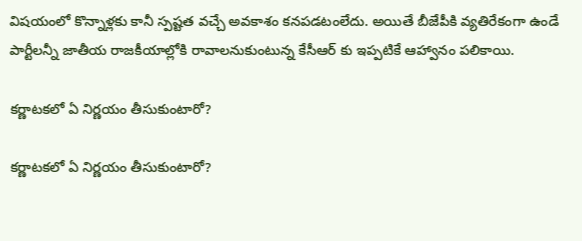విషయంలో కొన్నాళ్లకు కానీ స్పష్టత వచ్చే అవకాశం కనపడటంలేదు. అయితే బీజేపీకి వ్యతిరేకంగా ఉండే పార్టీలన్నీ జాతీయ రాజకీయాల్లోకి రావాలనుకుంటున్న కేసీఆర్ కు ఇప్పటికే ఆహ్వానం పలికాయి.

కర్ణాటకలో ఏ నిర్ణయం తీసుకుంటారో?

కర్ణాటకలో ఏ నిర్ణయం తీసుకుంటారో?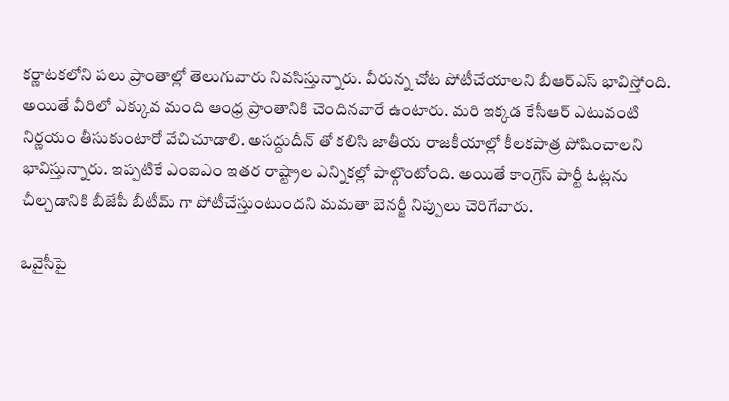కర్ణాటకలోని పలు ప్రాంతాల్లో తెలుగువారు నివసిస్తున్నారు. వీరున్న చోట పోటీచేయాలని బీఆర్ఎస్ భావిస్తోంది. అయితే వీరిలో ఎక్కువ మంది ఆంధ్ర ప్రాంతానికి చెందినవారే ఉంటారు. మరి ఇక్కడ కేసీఆర్ ఎటువంటి నిర్ణయం తీసుకుంటారో వేచిచూడాలి. అసద్దుదీన్ తో కలిసి జాతీయ రాజకీయాల్లో కీలకపాత్ర పోషించాలని భావిస్తున్నారు. ఇప్పటికే ఎంఐఎం ఇతర రాష్ట్రాల ఎన్నికల్లో పాల్గొంటోంది. అయితే కాంగ్రెస్ పార్టీ ఓట్లను చీల్చడానికి బీజేపీ బీటీమ్ గా పోటీచేస్తుంటుందని మమతా బెనర్జీ నిప్పులు చెరిగేవారు.

ఒవైసీపై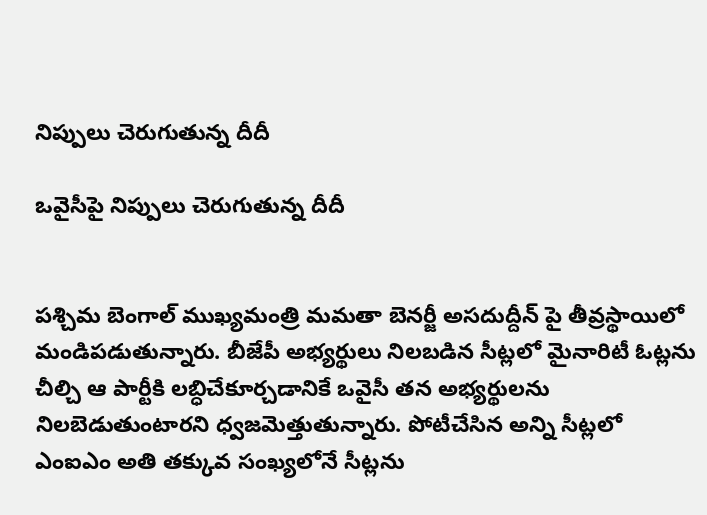నిప్పులు చెరుగుతున్న దీదీ

ఒవైసీపై నిప్పులు చెరుగుతున్న దీదీ


పశ్చిమ బెంగాల్ ముఖ్యమంత్రి మమతా బెనర్జీ అసదుద్దీన్ పై తీవ్రస్థాయిలో మండిపడుతున్నారు. బీజేపీ అభ్యర్థులు నిలబడిన సీట్లలో మైనారిటీ ఓట్లను చీల్చి ఆ పార్టీకి లబ్ధిచేకూర్చడానికే ఒవైసీ తన అభ్యర్థులను నిలబెడుతుంటారని ధ్వజమెత్తుతున్నారు. పోటీచేసిన అన్ని సీట్లలో ఎంఐఎం అతి తక్కువ సంఖ్యలోనే సీట్లను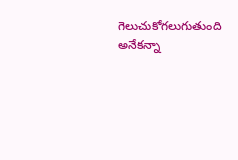గెలుచుకోగలుగుతుంది అనేకన్నా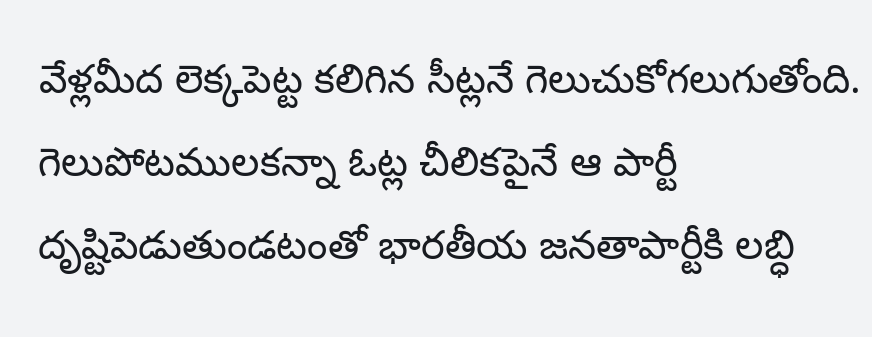వేళ్లమీద లెక్కపెట్ట కలిగిన సీట్లనే గెలుచుకోగలుగుతోంది. గెలుపోటములకన్నా ఓట్ల చీలికపైనే ఆ పార్టీ దృష్టిపెడుతుండటంతో భారతీయ జనతాపార్టీకి లబ్ధి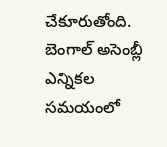చేకూరుతోంది. బెంగాల్ అసెంబ్లీ ఎన్నికల సమయంలో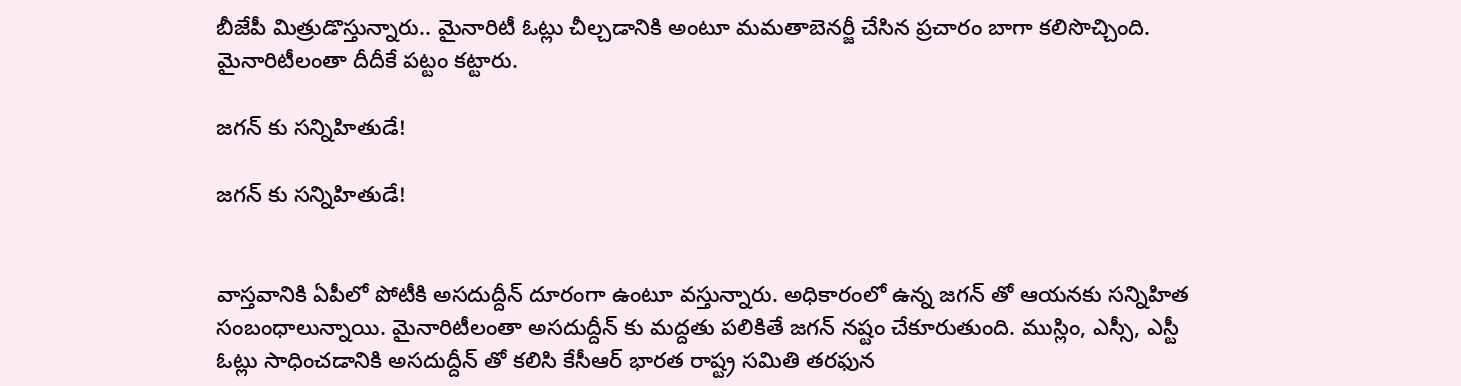బీజేపీ మిత్రుడొస్తున్నారు.. మైనారిటీ ఓట్లు చీల్చడానికి అంటూ మమతాబెనర్జీ చేసిన ప్రచారం బాగా కలిసొచ్చింది. మైనారిటీలంతా దీదీకే పట్టం కట్టారు.

జగన్ కు సన్నిహితుడే!

జగన్ కు సన్నిహితుడే!


వాస్తవానికి ఏపీలో పోటీకి అసదుద్దీన్ దూరంగా ఉంటూ వస్తున్నారు. అధికారంలో ఉన్న జగన్ తో ఆయనకు సన్నిహిత సంబంధాలున్నాయి. మైనారిటీలంతా అసదుద్దీన్ కు మద్దతు పలికితే జగన్ నష్టం చేకూరుతుంది. ముస్లిం, ఎస్సీ, ఎస్టీ ఓట్లు సాధించడానికి అసదుద్దీన్ తో కలిసి కేసీఆర్ భారత రాష్ట్ర సమితి తరఫున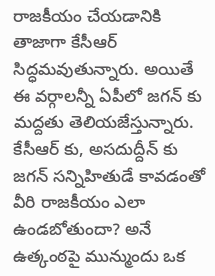రాజకీయం చేయడానికి తాజాగా కేసీఆర్ సిద్ధమవుతున్నారు. అయితే ఈ వర్గాలన్నీ ఏపీలో జగన్ కు మద్దతు తెలియజేస్తున్నారు. కేసీఆర్ కు, అసదుద్దీన్ కు జగన్ సన్నిహితుడే కావడంతో వీరి రాజకీయం ఎలా ఉండబోతుందా? అనే ఉత్కంఠపై మున్ముందు ఒక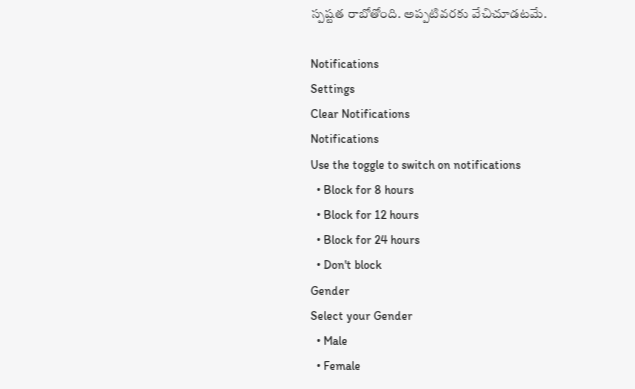స్పష్టత రాబోతోంది. అప్పటివరకు వేచిచూడటమే.

Notifications
Settings
Clear Notifications
Notifications
Use the toggle to switch on notifications
  • Block for 8 hours
  • Block for 12 hours
  • Block for 24 hours
  • Don't block
Gender
Select your Gender
  • Male
  • Female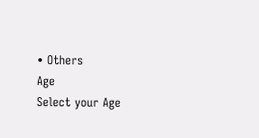• Others
Age
Select your Age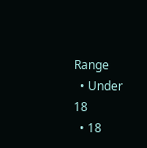Range
  • Under 18
  • 18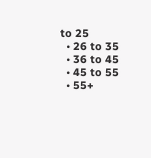to 25
  • 26 to 35
  • 36 to 45
  • 45 to 55
  • 55+